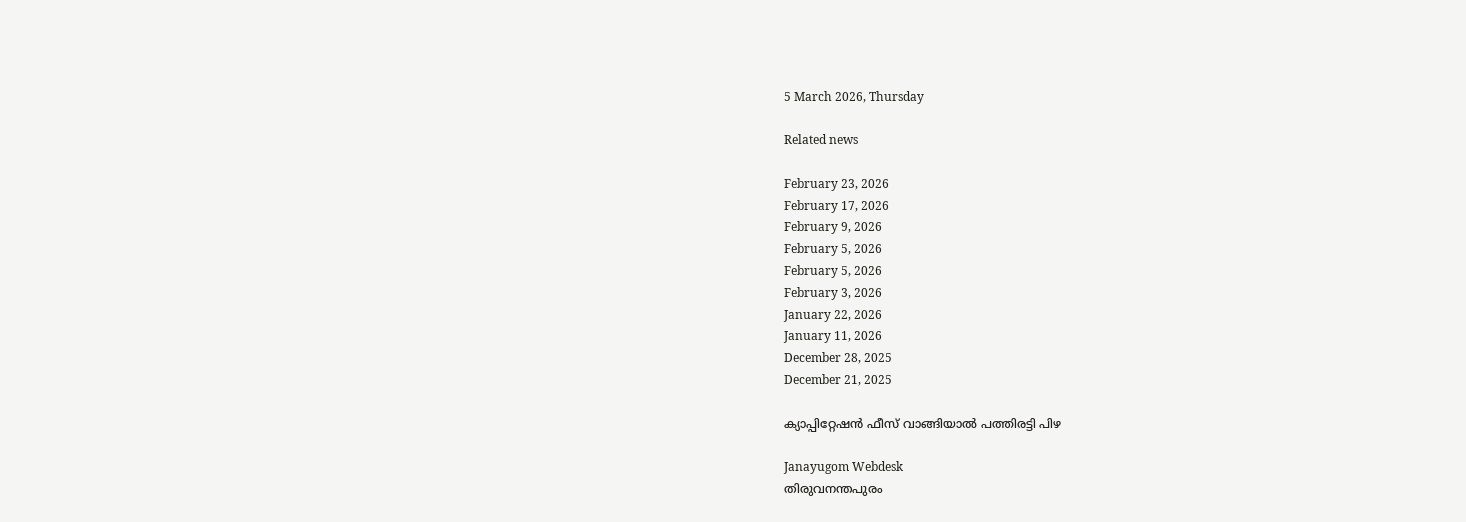5 March 2026, Thursday

Related news

February 23, 2026
February 17, 2026
February 9, 2026
February 5, 2026
February 5, 2026
February 3, 2026
January 22, 2026
January 11, 2026
December 28, 2025
December 21, 2025

ക്യാപ്പിറ്റേഷന്‍ ഫീസ് വാങ്ങിയാല്‍ പത്തിരട്ടി പിഴ

Janayugom Webdesk
തിരുവനന്തപുരം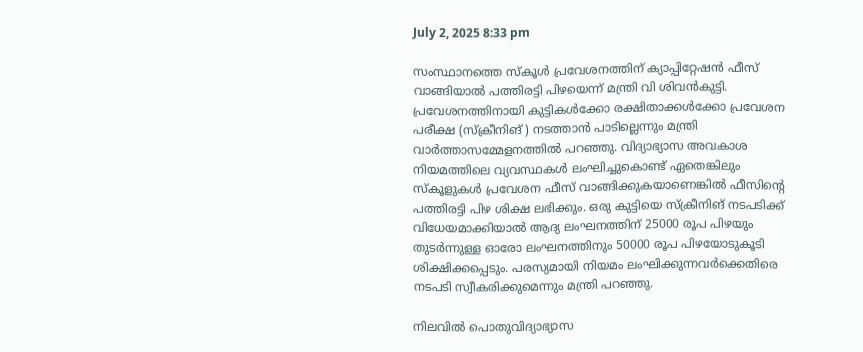July 2, 2025 8:33 pm

സംസ്ഥാനത്തെ സ്കൂള്‍ പ്രവേശനത്തിന് ക്യാപ്പിറ്റേഷന്‍ ഫീസ് വാങ്ങിയാല്‍ പത്തിരട്ടി പിഴയെന്ന് മന്ത്രി വി ശിവന്‍കുട്ടി. പ്രവേശനത്തിനായി കുട്ടികള്‍ക്കോ രക്ഷിതാക്കള്‍ക്കോ പ്രവേശന പരീക്ഷ (സ്ക്രീനിങ് ) നടത്താന്‍ പാടില്ലെന്നും മന്ത്രി വാര്‍ത്താസമ്മേളനത്തില്‍ പറഞ്ഞു. വിദ്യാഭ്യാസ അവകാശ നിയമത്തിലെ വ്യവസ്ഥകള്‍ ലംഘിച്ചുകൊണ്ട് ഏതെങ്കിലും സ്കൂളുകള്‍ പ്രവേശന ഫീസ് വാങ്ങിക്കുകയാണെങ്കില്‍ ഫീസിന്റെ പത്തിരട്ടി പിഴ ശിക്ഷ ലഭിക്കും. ഒരു കുട്ടിയെ സ്ക്രീനിങ് നടപടിക്ക് വിധേയമാക്കിയാല്‍ ആദ്യ ലംഘനത്തിന് 25000 രൂപ പിഴയും തുടര്‍ന്നുള്ള ഓരോ ലംഘനത്തിനും 50000 രൂപ പിഴയോടുകൂടി ശിക്ഷിക്കപ്പെടും. പരസ്യമായി നിയമം ലംഘിക്കുന്നവര്‍ക്കെതിരെ നടപടി സ്വീകരിക്കുമെന്നും മന്ത്രി പറഞ്ഞു.

നിലവില്‍ പൊതുവിദ്യാഭ്യാസ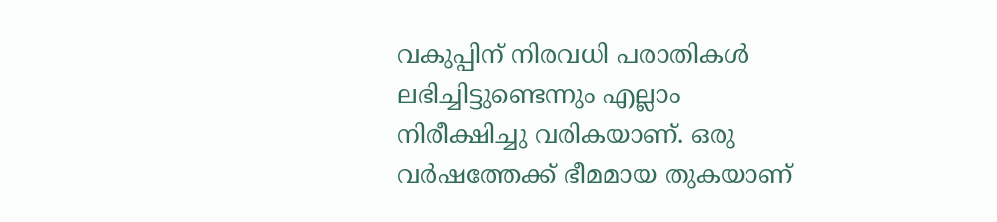വകുപ്പിന് നിരവധി പരാതികള്‍ ലഭിച്ചിട്ടുണ്ടെന്നും എല്ലാം നിരീക്ഷിച്ചു വരികയാണ്. ഒരു വര്‍ഷത്തേക്ക് ഭീമമായ തുകയാണ്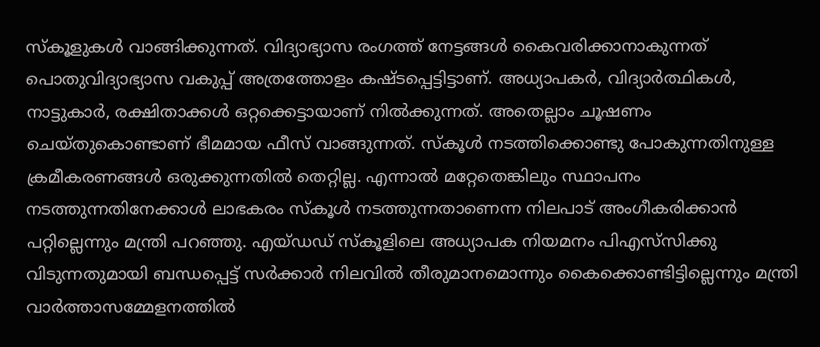സ്കൂളുകള്‍ വാങ്ങിക്കുന്നത്. വിദ്യാഭ്യാസ രംഗത്ത് നേട്ടങ്ങള്‍ കൈവരിക്കാനാകുന്നത് പൊതുവിദ്യാഭ്യാസ വകുപ്പ് അത്രത്തോളം കഷ്ടപ്പെട്ടിട്ടാണ്. അധ്യാപകര്‍, വിദ്യാര്‍ത്ഥികള്‍, നാട്ടുകാര്‍, രക്ഷിതാക്കള്‍ ഒറ്റക്കെട്ടായാണ് നില്‍ക്കുന്നത്. അതെല്ലാം ചൂഷണം ചെയ്തുകൊണ്ടാണ് ഭീമമായ ഫീസ് വാങ്ങുന്നത്. സ്കൂള്‍ നടത്തിക്കൊണ്ടു പോകുന്നതിനുള്ള ക്രമീകരണങ്ങള്‍ ഒരുക്കുന്നതില്‍ തെറ്റില്ല. എന്നാല്‍ മറ്റേതെങ്കിലും സ്ഥാപനം നടത്തുന്നതിനേക്കാള്‍ ലാഭകരം സ്കൂള്‍ നടത്തുന്നതാണെന്ന നിലപാട് അംഗീകരിക്കാന്‍ പറ്റില്ലെന്നും മന്ത്രി പറഞ്ഞു. എയ്ഡഡ് സ്കൂളിലെ അധ്യാപക നിയമനം പിഎസ്‌സിക്കു വിടുന്നതുമായി ബന്ധപ്പെട്ട് സര്‍ക്കാര്‍ നിലവില്‍ തീരുമാനമൊന്നും കൈക്കൊണ്ടിട്ടില്ലെന്നും മന്ത്രി വാര്‍ത്താസമ്മേളനത്തില്‍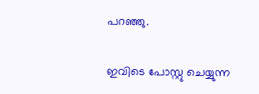പറഞ്ഞു.

ഇവിടെ പോസ്റ്റു ചെയ്യുന്ന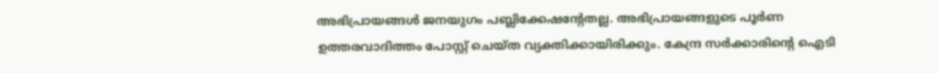അഭിപ്രായങ്ങള്‍ ജനയുഗം പബ്ലിക്കേഷന്റേതല്ല. അഭിപ്രായങ്ങളുടെ പൂര്‍ണ ഉത്തരവാദിത്തം പോസ്റ്റ് ചെയ്ത വ്യക്തിക്കായിരിക്കും. കേന്ദ്ര സര്‍ക്കാരിന്റെ ഐടി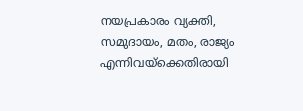നയപ്രകാരം വ്യക്തി, സമുദായം, മതം, രാജ്യം എന്നിവയ്‌ക്കെതിരായി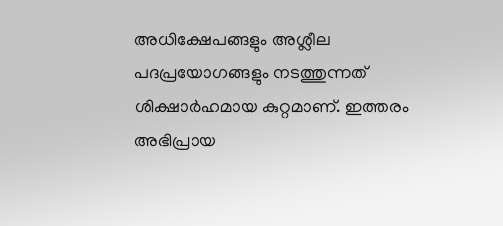അധിക്ഷേപങ്ങളും അശ്ലീല പദപ്രയോഗങ്ങളും നടത്തുന്നത് ശിക്ഷാര്‍ഹമായ കുറ്റമാണ്. ഇത്തരം അഭിപ്രായ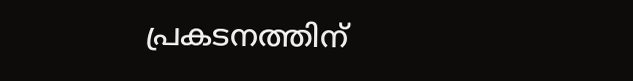പ്രകടനത്തിന്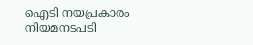ഐടി നയപ്രകാരം നിയമനടപടി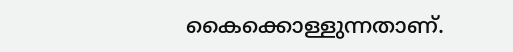കൈക്കൊള്ളുന്നതാണ്.